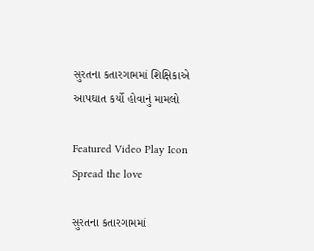સુરતના કતારગામમાં શિક્ષિકાએ આપઘાત કર્યો હોવાનું મામલો

Featured Video Play Icon
Spread the love

સુરતના કતારગામમાં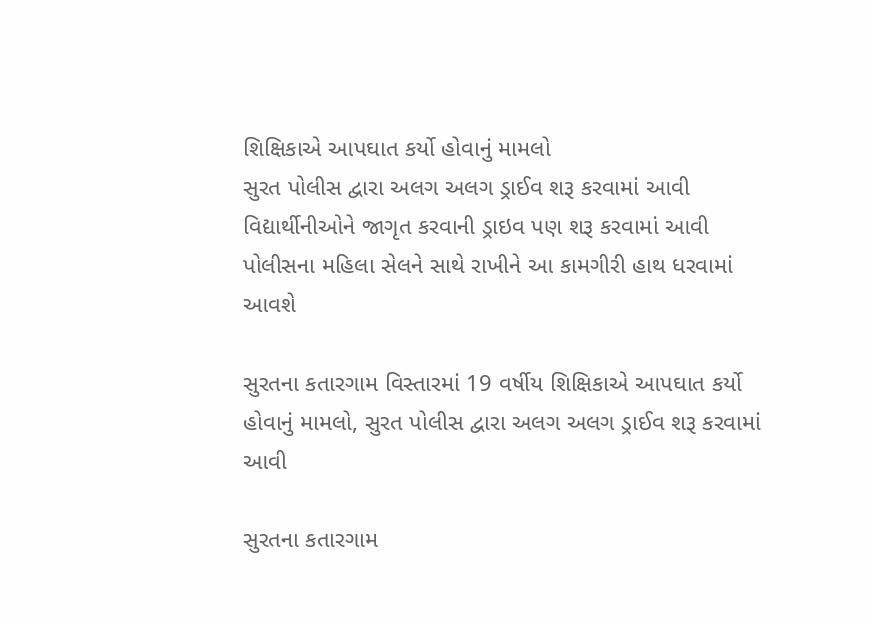શિક્ષિકાએ આપઘાત કર્યો હોવાનું મામલો
સુરત પોલીસ દ્વારા અલગ અલગ ડ્રાઈવ શરૂ કરવામાં આવી
વિદ્યાર્થીનીઓને જાગૃત કરવાની ડ્રાઇવ પણ શરૂ કરવામાં આવી
પોલીસના મહિલા સેલને સાથે રાખીને આ કામગીરી હાથ ધરવામાં આવશે

સુરતના કતારગામ વિસ્તારમાં 19 વર્ષીય શિક્ષિકાએ આપઘાત કર્યો હોવાનું મામલો, સુરત પોલીસ દ્વારા અલગ અલગ ડ્રાઈવ શરૂ કરવામાં આવી

સુરતના કતારગામ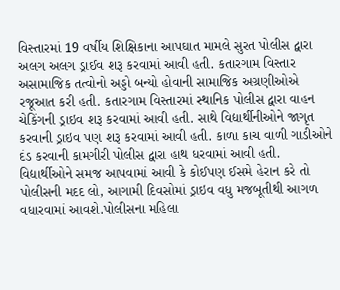વિસ્તારમાં 19 વર્ષીય શિક્ષિકાના આપઘાત મામલે સુરત પોલીસ દ્વારા અલગ અલગ ડ્રાઈવ શરૂ કરવામાં આવી હતી. કતારગામ વિસ્તાર અસામાજિક તત્વોનો અડ્ડો બન્યો હોવાની સામાજિક અગ્રણીઓએ રજૂઆત કરી હતી. કતારગામ વિસ્તારમાં સ્થાનિક પોલીસ દ્વારા વાહન ચેકિંગની ડ્રાઇવ શરૂ કરવામાં આવી હતી. સાથે વિદ્યાર્થીનીઓને જાગૃત કરવાની ડ્રાઇવ પણ શરૂ કરવામાં આવી હતી. કાળા કાચ વાળી ગાડીઓને દંડ કરવાની કામગીરી પોલીસ દ્વારા હાથ ધરવામાં આવી હતી. વિદ્યાર્થીઓને સમજ આપવામાં આવી કે કોઈપણ ઈસમે હેરાન કરે તો પોલીસની મદદ લો, આગામી દિવસોમાં ડ્રાઇવ વધુ મજબૂતીથી આગળ વધારવામાં આવશે.પોલીસના મહિલા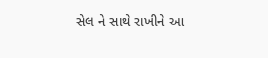સેલ ને સાથે રાખીને આ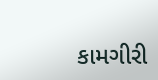કામગીરી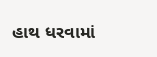હાથ ધરવામાં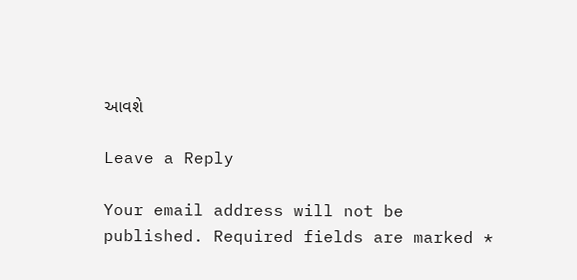આવશે

Leave a Reply

Your email address will not be published. Required fields are marked *